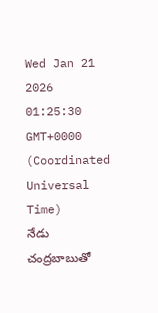Wed Jan 21 2026 01:25:30 GMT+0000 (Coordinated Universal Time)
నేడు చంద్రబాబుతో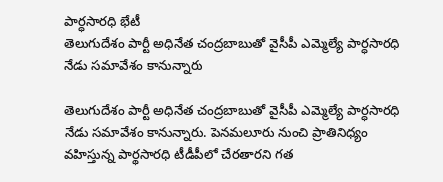పార్ధసారధి భేటీ
తెలుగుదేశం పార్టీ అధినేత చంద్రబాబుతో వైసీపీ ఎమ్మెల్యే పార్ధసారధి నేడు సమావేశం కానున్నారు

తెలుగుదేశం పార్టీ అధినేత చంద్రబాబుతో వైసీపీ ఎమ్మెల్యే పార్ధసారధి నేడు సమావేశం కానున్నారు. పెనమలూరు నుంచి ప్రాతినిధ్యం వహిస్తున్న పార్థసారధి టీడీపీలో చేరతారని గత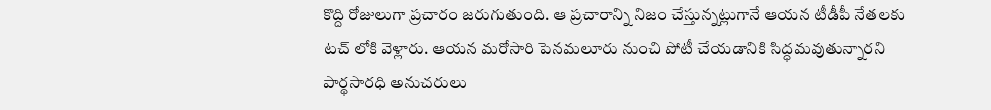కొద్ది రోజులుగా ప్రచారం జరుగుతుంది. ఆ ప్రచారాన్ని నిజం చేస్తున్నట్లుగానే ఆయన టీడీపీ నేతలకు టచ్ లోకి వెళ్లారు. ఆయన మరోసారి పెనమలూరు నుంచి పోటీ చేయడానికి సిద్ధమవుతున్నారని పార్థసారధి అనుచరులు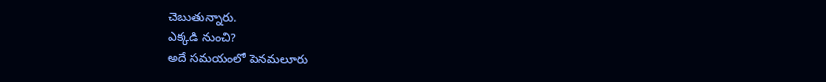చెబుతున్నారు.
ఎక్కడి నుంచి?
అదే సమయంలో పెనమలూరు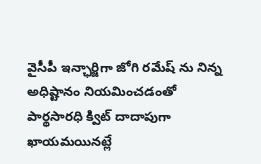వైసీపీ ఇన్ఛార్జిగా జోగి రమేష్ ను నిన్న అధిష్టానం నియమించడంతో పార్థసారధి క్విట్ దాదాపుగా ఖాయమయినట్లే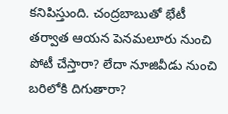కనిపిస్తుంది. చంద్రబాబుతో భేటీ తర్వాత ఆయన పెనమలూరు నుంచి పోటీ చేస్తారా? లేదా నూజివీడు నుంచి బరిలోకి దిగుతారా?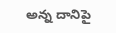అన్న దానిపై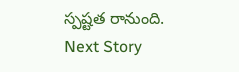స్పష్టత రానుంది.
Next Story